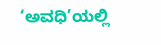‘ಅವಧಿ’ಯಲ್ಲಿ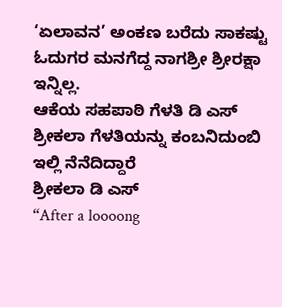‘ಏಲಾವನ’ ಅಂಕಣ ಬರೆದು ಸಾಕಷ್ಟು ಓದುಗರ ಮನಗೆದ್ದ ನಾಗಶ್ರೀ ಶ್ರೀರಕ್ಷಾ ಇನ್ನಿಲ್ಲ.
ಆಕೆಯ ಸಹಪಾಠಿ ಗೆಳತಿ ಡಿ ಎಸ್ ಶ್ರೀಕಲಾ ಗೆಳತಿಯನ್ನು ಕಂಬನಿದುಂಬಿ ಇಲ್ಲಿ ನೆನೆದಿದ್ದಾರೆ
ಶ್ರೀಕಲಾ ಡಿ ಎಸ್
“After a loooong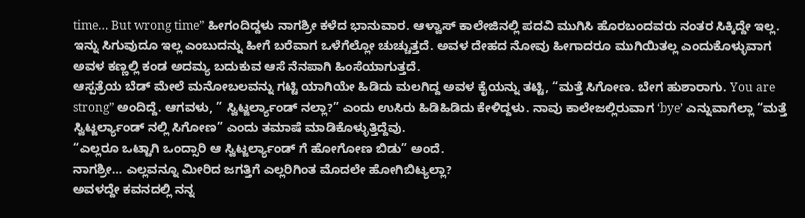time… But wrong time” ಹೀಗಂದಿದ್ದಳು ನಾಗಶ್ರೀ ಕಳೆದ ಭಾನುವಾರ. ಆಳ್ವಾಸ್ ಕಾಲೇಜಿನಲ್ಲಿ ಪದವಿ ಮುಗಿಸಿ ಹೊರಬಂದವರು ನಂತರ ಸಿಕ್ಕಿದ್ದೇ ಇಲ್ಲ. ಇನ್ನು ಸಿಗುವುದೂ ಇಲ್ಲ ಎಂಬುದನ್ನು ಹೀಗೆ ಬರೆವಾಗ ಒಳೆಗೆಲ್ಲೋ ಚುಚ್ಚುತ್ತದೆ. ಅವಳ ದೇಹದ ನೋವು ಹೀಗಾದರೂ ಮುಗಿಯಿತಲ್ಲ ಎಂದುಕೊಳ್ಳುವಾಗ ಅವಳ ಕಣ್ಣಲ್ಲಿ ಕಂಡ ಅದಮ್ಯ ಬದುಕುವ ಆಸೆ ನೆನಪಾಗಿ ಹಿಂಸೆಯಾಗುತ್ತದೆ.
ಆಸ್ಪತ್ರೆಯ ಬೆಡ್ ಮೇಲೆ ಮನೋಬಲವನ್ನು ಗಟ್ಟಿ ಯಾಗಿಯೇ ಹಿಡಿದು ಮಲಗಿದ್ದ ಅವಳ ಕೈಯನ್ನು ತಟ್ಟಿ, “ಮತ್ತೆ ಸಿಗೋಣ. ಬೇಗ ಹುಶಾರಾಗು. You are strong” ಅಂದಿದ್ದೆ. ಆಗವಳು, ” ಸ್ವಿಟ್ಜರ್ಲ್ಯಾಂಡ್ ನಲ್ಲಾ?” ಎಂದು ಉಸಿರು ಹಿಡಿಹಿಡಿದು ಕೇಳಿದ್ದಳು. ನಾವು ಕಾಲೇಜಲ್ಲಿರುವಾಗ ‘bye’ ಎನ್ನುವಾಗೆಲ್ಲಾ “ಮತ್ತೆ ಸ್ವಿಟ್ಜರ್ಲ್ಯಾಂಡ್ ನಲ್ಲಿ ಸಿಗೋಣ” ಎಂದು ತಮಾಷೆ ಮಾಡಿಕೊಳ್ಳುತ್ತಿದ್ದೆವು.
“ಎಲ್ಲರೂ ಒಟ್ಟಾಗಿ ಒಂದ್ಸಾರಿ ಆ ಸ್ವಿಟ್ಜರ್ಲ್ಯಾಂಡ್ ಗೆ ಹೋಗೋಣ ಬಿಡು” ಅಂದೆ.
ನಾಗಶ್ರೀ… ಎಲ್ಲವನ್ನೂ ಮೀರಿದ ಜಗತ್ತಿಗೆ ಎಲ್ಲರಿಗಿಂತ ಮೊದಲೇ ಹೋಗಿಬಿಟ್ಯಲ್ಲಾ?
ಅವಳದ್ದೇ ಕವನದಲ್ಲಿ ನನ್ನ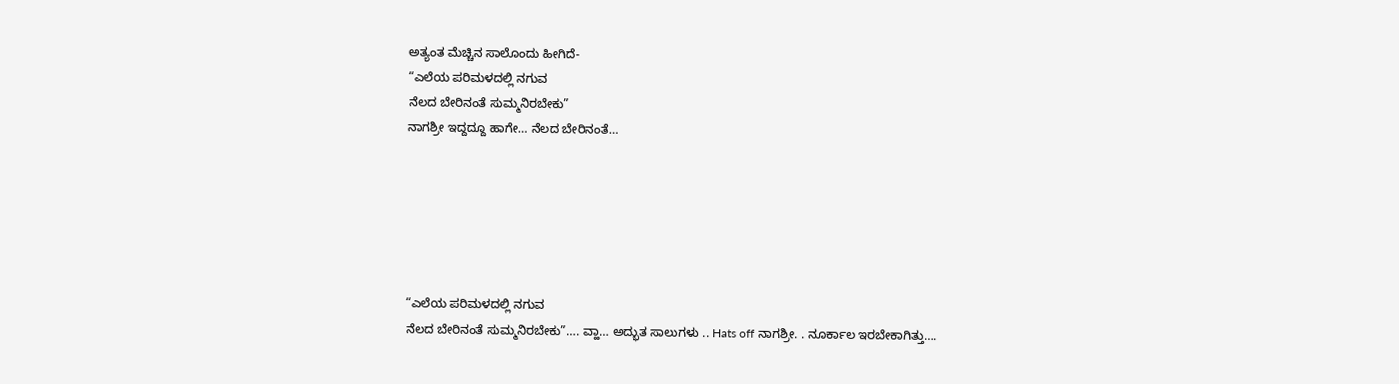ಅತ್ಯಂತ ಮೆಚ್ಚಿನ ಸಾಲೊಂದು ಹೀಗಿದೆ-
“ಎಲೆಯ ಪರಿಮಳದಲ್ಲಿ ನಗುವ
ನೆಲದ ಬೇರಿನಂತೆ ಸುಮ್ಮನಿರಬೇಕು”
ನಾಗಶ್ರೀ ಇದ್ದದ್ದೂ ಹಾಗೇ… ನೆಲದ ಬೇರಿನಂತೆ…






“ಎಲೆಯ ಪರಿಮಳದಲ್ಲಿ ನಗುವ
ನೆಲದ ಬೇರಿನಂತೆ ಸುಮ್ಮನಿರಬೇಕು”…. ವ್ಹಾ… ಅದ್ಭುತ ಸಾಲುಗಳು .. Hats off ನಾಗಶ್ರೀ. . ನೂರ್ಕಾಲ ಇರಬೇಕಾಗಿತ್ತು….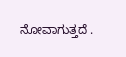ನೋವಾಗುತ್ತದೆ .